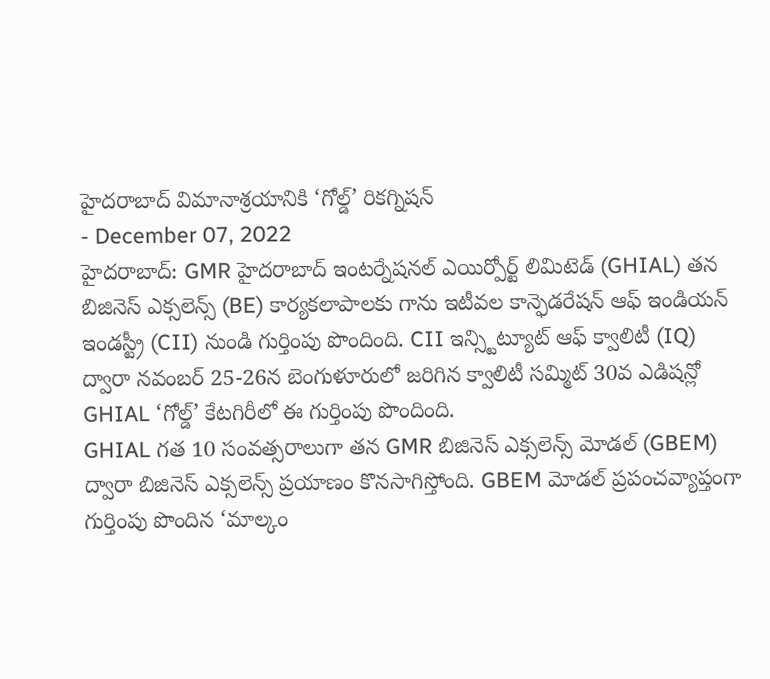హైదరాబాద్ విమానాశ్రయానికి ‘గోల్డ్’ రికగ్నిషన్
- December 07, 2022
హైదరాబాద్: GMR హైదరాబాద్ ఇంటర్నేషనల్ ఎయిర్పోర్ట్ లిమిటెడ్ (GHIAL) తన బిజినెస్ ఎక్సలెన్స్ (BE) కార్యకలాపాలకు గాను ఇటీవల కాన్ఫెడరేషన్ ఆఫ్ ఇండియన్ ఇండస్ట్రీ (CII) నుండి గుర్తింపు పొందింది. CII ఇన్స్టిట్యూట్ ఆఫ్ క్వాలిటీ (IQ) ద్వారా నవంబర్ 25-26న బెంగుళూరులో జరిగిన క్వాలిటీ సమ్మిట్ 30వ ఎడిషన్లో GHIAL ‘గోల్డ్’ కేటగిరీలో ఈ గుర్తింపు పొందింది.
GHIAL గత 10 సంవత్సరాలుగా తన GMR బిజినెస్ ఎక్సలెన్స్ మోడల్ (GBEM) ద్వారా బిజినెస్ ఎక్సలెన్స్ ప్రయాణం కొనసాగిస్తోంది. GBEM మోడల్ ప్రపంచవ్యాప్తంగా గుర్తింపు పొందిన ‘మాల్కం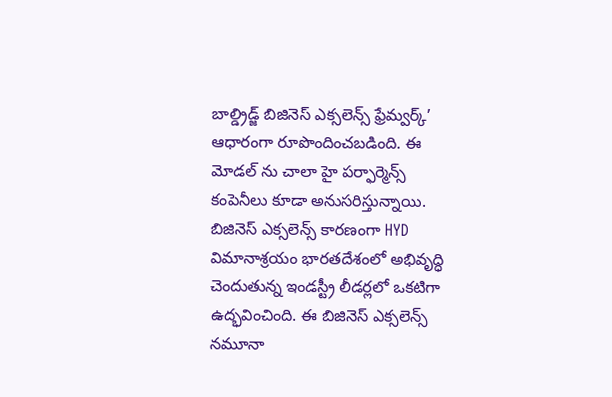బాల్డ్రిడ్జ్ బిజినెస్ ఎక్సలెన్స్ ఫ్రేమ్వర్క్’ ఆధారంగా రూపొందించబడింది. ఈ మోడల్ ను చాలా హై పర్ఫార్మెన్స్ కంపెనీలు కూడా అనుసరిస్తున్నాయి. బిజినెస్ ఎక్సలెన్స్ కారణంగా HYD విమానాశ్రయం భారతదేశంలో అభివృద్ధి చెందుతున్న ఇండస్ట్రీ లీడర్లలో ఒకటిగా ఉద్భవించింది. ఈ బిజినెస్ ఎక్సలెన్స్ నమూనా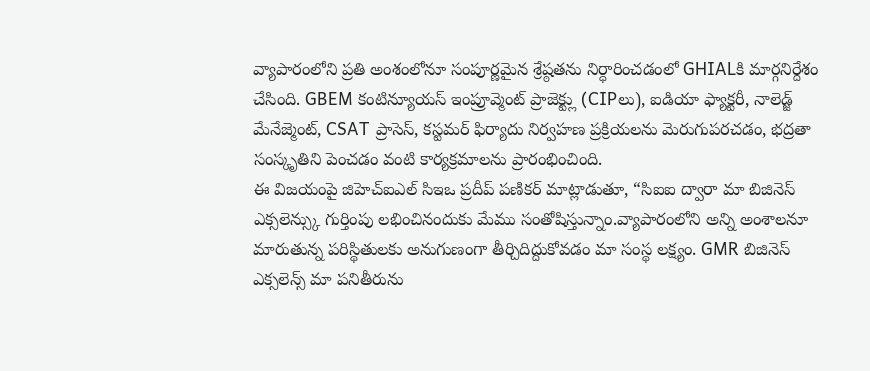వ్యాపారంలోని ప్రతి అంశంలోనూ సంపూర్ణమైన శ్రేష్ఠతను నిర్ధారించడంలో GHIALకి మార్గనిర్దేశం చేసింది. GBEM కంటిన్యూయస్ ఇంప్రూవ్మెంట్ ప్రాజెక్ట్లు (CIPలు), ఐడియా ఫ్యాక్టరీ, నాలెడ్జ్ మేనేజ్మెంట్, CSAT ప్రాసెస్, కస్టమర్ ఫిర్యాదు నిర్వహణ ప్రక్రియలను మెరుగుపరచడం, భద్రతా సంస్కృతిని పెంచడం వంటి కార్యక్రమాలను ప్రారంభించింది.
ఈ విజయంపై జిహెచ్ఐఎల్ సిఇఒ ప్రదీప్ పణికర్ మాట్లాడుతూ, “సిఐఐ ద్వారా మా బిజినెస్ ఎక్సలెన్స్కు గుర్తింపు లభించినందుకు మేము సంతోషిస్తున్నాం.వ్యాపారంలోని అన్ని అంశాలనూ మారుతున్న పరిస్థితులకు అనుగుణంగా తీర్చిదిద్దుకోవడం మా సంస్థ లక్ష్యం. GMR బిజినెస్ ఎక్సలెన్స్ మా పనితీరును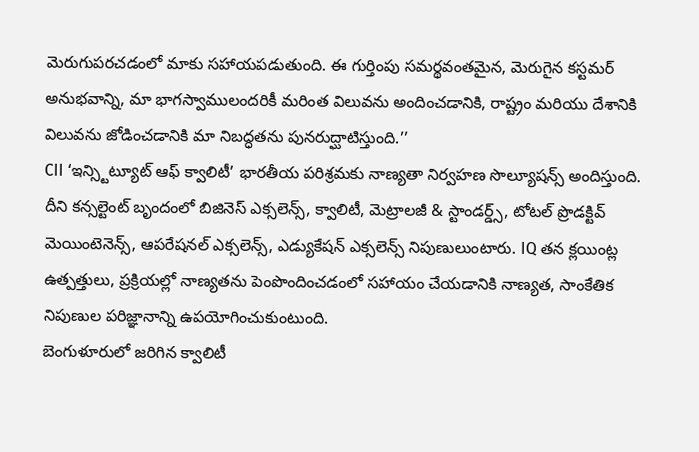మెరుగుపరచడంలో మాకు సహాయపడుతుంది. ఈ గుర్తింపు సమర్థవంతమైన, మెరుగైన కస్టమర్ అనుభవాన్ని, మా భాగస్వాములందరికీ మరింత విలువను అందించడానికి, రాష్ట్రం మరియు దేశానికి విలువను జోడించడానికి మా నిబద్ధతను పునరుద్ఘాటిస్తుంది.’’
CII ‘ఇన్స్టిట్యూట్ ఆఫ్ క్వాలిటీ’ భారతీయ పరిశ్రమకు నాణ్యతా నిర్వహణ సొల్యూషన్స్ అందిస్తుంది. దీని కన్సల్టెంట్ బృందంలో బిజినెస్ ఎక్సలెన్స్, క్వాలిటీ, మెట్రాలజీ & స్టాండర్డ్స్, టోటల్ ప్రొడక్టివ్ మెయింటెనెన్స్, ఆపరేషనల్ ఎక్సలెన్స్, ఎడ్యుకేషన్ ఎక్సలెన్స్ నిపుణులుంటారు. IQ తన క్లయింట్ల ఉత్పత్తులు, ప్రక్రియల్లో నాణ్యతను పెంపొందించడంలో సహాయం చేయడానికి నాణ్యత, సాంకేతిక నిపుణుల పరిజ్ఞానాన్ని ఉపయోగించుకుంటుంది.
బెంగుళూరులో జరిగిన క్వాలిటీ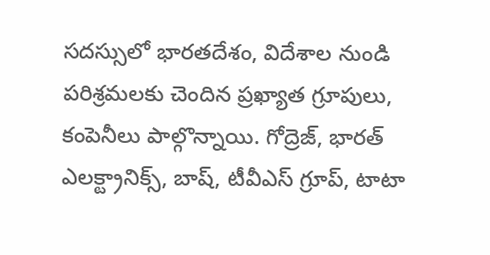సదస్సులో భారతదేశం, విదేశాల నుండి పరిశ్రమలకు చెందిన ప్రఖ్యాత గ్రూపులు, కంపెనీలు పాల్గొన్నాయి. గోద్రెజ్, భారత్ ఎలక్ట్రానిక్స్, బాష్, టీవీఎస్ గ్రూప్, టాటా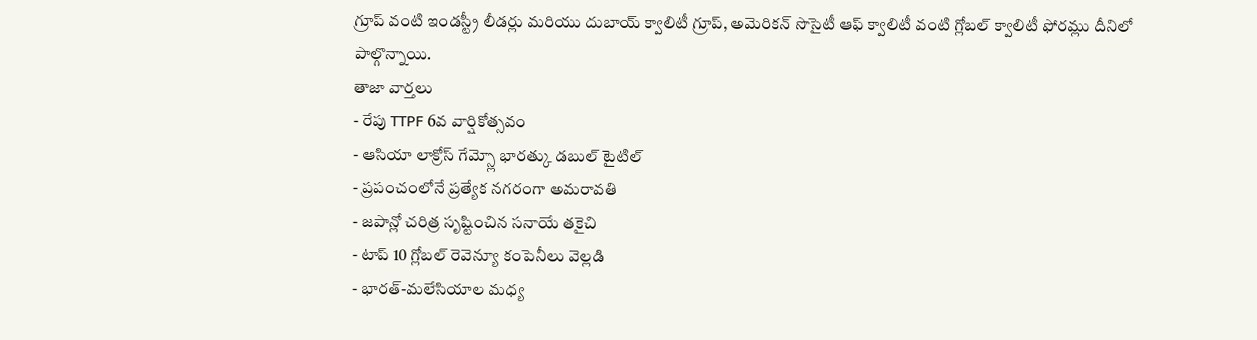గ్రూప్ వంటి ఇండస్ట్రీ లీడర్లు మరియు దుబాయ్ క్వాలిటీ గ్రూప్, అమెరికన్ సొసైటీ ఆఫ్ క్వాలిటీ వంటి గ్లోబల్ క్వాలిటీ ఫోరమ్లు దీనిలో పాల్గొన్నాయి.
తాజా వార్తలు
- రేపు TTPF 6వ వార్షికోత్సవం
- ఆసియా లాక్రోస్ గేమ్స్లో భారత్కు డబుల్ టైటిల్
- ప్రపంచంలోనే ప్రత్యేక నగరంగా అమరావతి
- జపాన్లో చరిత్ర సృష్టించిన సనాయే తకైచి
- టాప్ 10 గ్లోబల్ రెవెన్యూ కంపెనీలు వెల్లడి
- భారత్-మలేసియాల మధ్య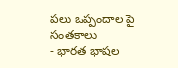పలు ఒప్పందాల పై సంతకాలు
- భారత భాషల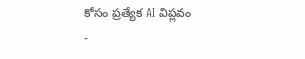కోసం ప్రత్యేక AI విప్లవం
-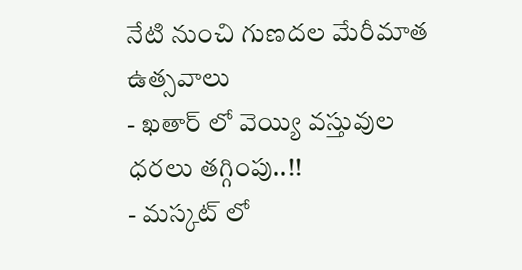నేటి నుంచి గుణదల మేరీమాత ఉత్సవాలు
- ఖతార్ లో వెయ్యి వస్తువుల ధరలు తగ్గింపు..!!
- మస్కట్ లో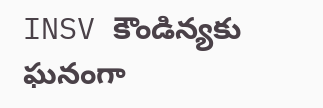INSV కౌండిన్యకు ఘనంగా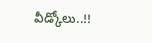వీడ్కోలు..!!